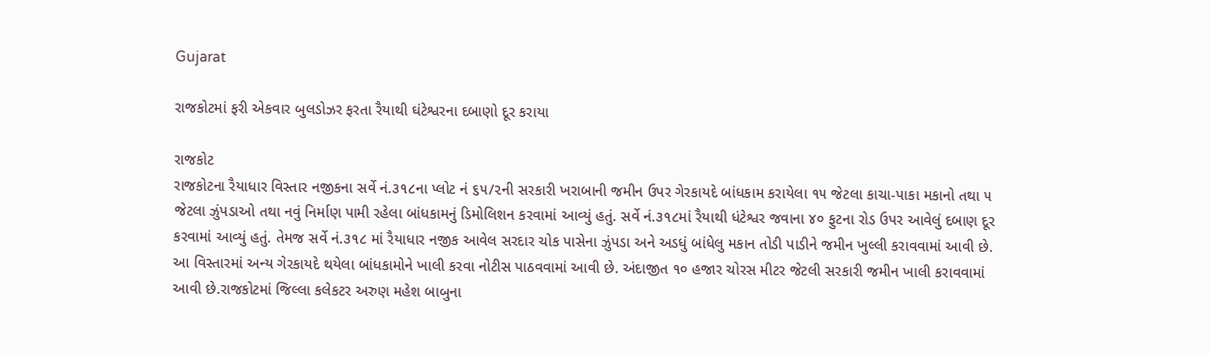Gujarat

રાજકોટમાં ફરી એકવાર બુલડોઝર ફરતા રૈયાથી ઘંટેશ્વરના દબાણો દૂર કરાયા

રાજકોટ
રાજકોટના રૈયાધાર વિસ્તાર નજીકના સર્વે નં.૩૧૮ના પ્લોટ નં ૬૫/૨ની સરકારી ખરાબાની જમીન ઉપર ગેરકાયદે બાંધકામ કરાયેલા ૧૫ જેટલા કાચા-પાકા મકાનો તથા ૫ જેટલા ઝુંપડાઓ તથા નવું નિર્માણ પામી રહેલા બાંધકામનું ડિમોલિશન કરવામાં આવ્યું હતું. સર્વે નં.૩૧૮માં રૈયાથી ધંટેશ્વર જવાના ૪૦ ફુટના રોડ ઉપર આવેલું દબાણ દૂર કરવામાં આવ્યું હતું. તેમજ સર્વે નં.૩૧૮ માં રૈયાધાર નજીક આવેલ સરદાર ચોક પાસેના ઝુંપડા અને અડધું બાંધેલુ મકાન તોડી પાડીને જમીન ખુલ્લી કરાવવામાં આવી છે. આ વિસ્તારમાં અન્ય ગેરકાયદે થયેલા બાંધકામોને ખાલી કરવા નોટીસ પાઠવવામાં આવી છે. અંદાજીત ૧૦ હજાર ચોરસ મીટર જેટલી સરકારી જમીન ખાલી કરાવવામાં આવી છે.રાજકોટમાં જિલ્લા કલેકટર અરુણ મહેશ બાબુના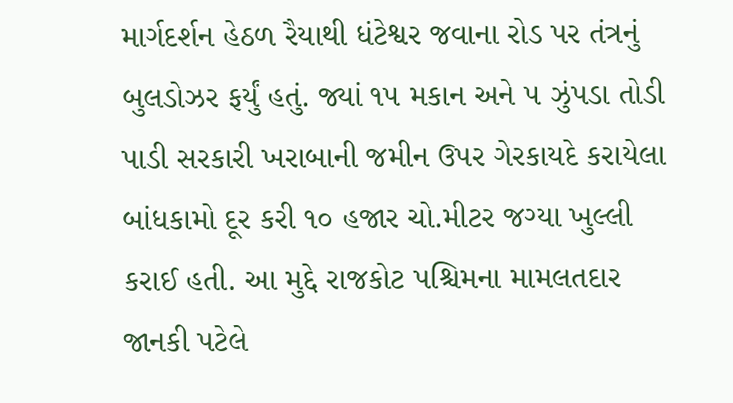માર્ગદર્શન હેઠળ રૈયાથી ધંટેશ્વર જવાના રોડ પર તંત્રનું બુલડોઝર ફર્યું હતું. જ્યાં ૧૫ મકાન અને ૫ ઝુંપડા તોડી પાડી સરકારી ખરાબાની જમીન ઉપર ગેરકાયદે કરાયેલા બાંધકામો દૂર કરી ૧૦ હજાર ચો.મીટર જગ્યા ખુલ્લી કરાઈ હતી. આ મુદ્દે રાજકોટ પશ્ચિમના મામલતદાર જાનકી પટેલે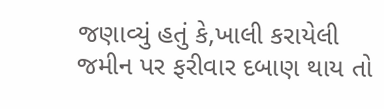જણાવ્યું હતું કે,ખાલી કરાયેલી જમીન પર ફરીવાર દબાણ થાય તો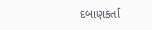દબાણકર્તા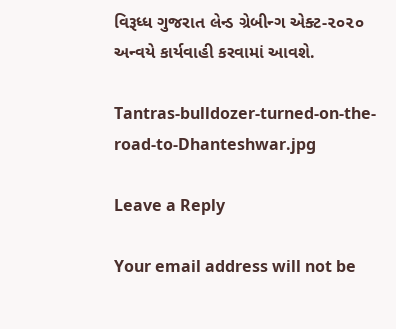વિરૂધ્ધ ગુજરાત લેન્ડ ગ્રેબીન્ગ એક્ટ-૨૦૨૦ અન્વયે કાર્યવાહી કરવામાં આવશે.

Tantras-bulldozer-turned-on-the-road-to-Dhanteshwar.jpg

Leave a Reply

Your email address will not be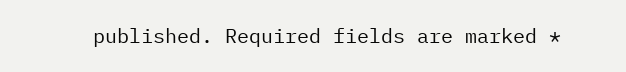published. Required fields are marked *